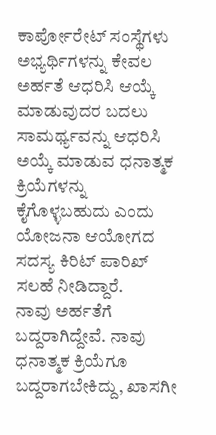ಕಾರ್ಪೋರೇಟ್ ಸಂಸ್ಥೆಗಳು ಅಭ್ಯರ್ಥಿಗಳನ್ನು ಕೇವಲ ಅರ್ಹತೆ ಆಧರಿಸಿ ಆಯ್ಕೆ ಮಾಡುವುದರ ಬದಲು ಸಾಮರ್ಥ್ಯವನ್ನು ಆಧರಿಸಿ ಅಯ್ಕೆ ಮಾಡುವ ಧನಾತ್ಮಕ ಕ್ರಿಯೆಗಳನ್ನು ಕೈಗೊಳ್ಳಬಹುದು ಎಂದು ಯೋಜನಾ ಆಯೋಗದ ಸದಸ್ಯ ಕಿರಿಟ್ ಪಾರಿಖ್ ಸಲಹೆ ನೀಡಿದ್ದಾರೆ.
ನಾವು ಅರ್ಹತೆಗೆ ಬದ್ದರಾಗಿದ್ದೇವೆ. ನಾವು ಧನಾತ್ಮಕ ಕ್ರಿಯೆಗೂ ಬದ್ದರಾಗಬೇಕಿದ್ದು, ಖಾಸಗೀ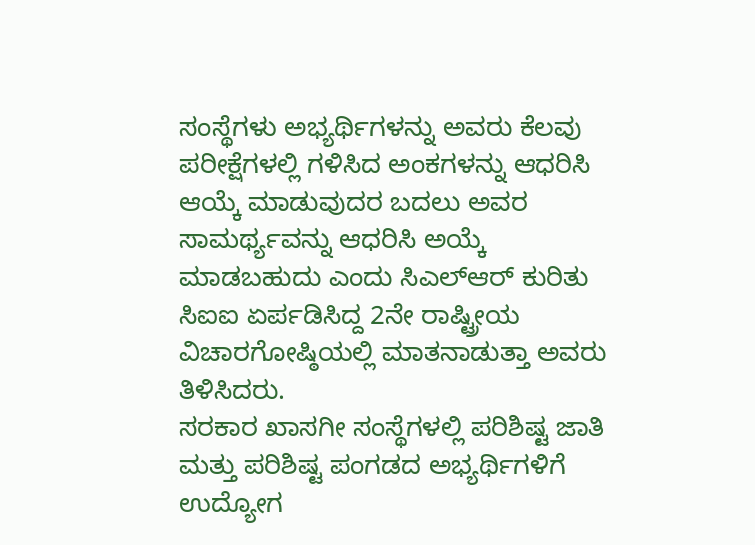ಸಂಸ್ಥೆಗಳು ಅಭ್ಯರ್ಥಿಗಳನ್ನು ಅವರು ಕೆಲವು ಪರೀಕ್ಷೆಗಳಲ್ಲಿ ಗಳಿಸಿದ ಅಂಕಗಳನ್ನು ಆಧರಿಸಿ ಆಯ್ಕೆ ಮಾಡುವುದರ ಬದಲು ಅವರ ಸಾಮರ್ಥ್ಯವನ್ನು ಆಧರಿಸಿ ಅಯ್ಕೆ ಮಾಡಬಹುದು ಎಂದು ಸಿಎಲ್ಆರ್ ಕುರಿತು ಸಿಐಐ ಏರ್ಪಡಿಸಿದ್ದ 2ನೇ ರಾಷ್ಟ್ರೀಯ ವಿಚಾರಗೋಷ್ಠಿಯಲ್ಲಿ ಮಾತನಾಡುತ್ತಾ ಅವರು ತಿಳಿಸಿದರು.
ಸರಕಾರ ಖಾಸಗೀ ಸಂಸ್ಥೆಗಳಲ್ಲಿ ಪರಿಶಿಷ್ಟ ಜಾತಿ ಮತ್ತು ಪರಿಶಿಷ್ಟ ಪಂಗಡದ ಅಭ್ಯರ್ಥಿಗಳಿಗೆ ಉದ್ಯೋಗ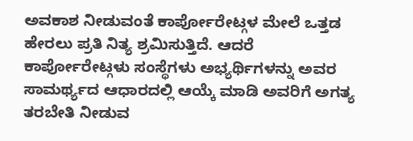ಅವಕಾಶ ನೀಡುವಂತೆ ಕಾರ್ಪೋರೇಟ್ಗಳ ಮೇಲೆ ಒತ್ತಡ ಹೇರಲು ಪ್ರತಿ ನಿತ್ಯ ಶ್ರಮಿಸುತ್ತಿದೆ. ಆದರೆ ಕಾರ್ಪೋರೇಟ್ಗಳು ಸಂಸ್ಥೆಗಳು ಅಭ್ಯರ್ಥಿಗಳನ್ನು ಅವರ ಸಾಮರ್ಥ್ಯದ ಆಧಾರದಲ್ಲಿ ಆಯ್ಕೆ ಮಾಡಿ ಅವರಿಗೆ ಅಗತ್ಯ ತರಬೇತಿ ನೀಡುವ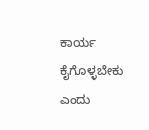ಕಾರ್ಯ ಕೈಗೊಳ್ಳಬೇಕು ಎಂದು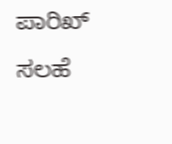ಪಾರಿಖ್ ಸಲಹೆ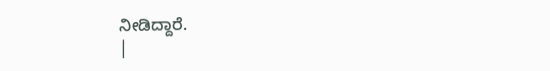ನೀಡಿದ್ದಾರೆ.
|